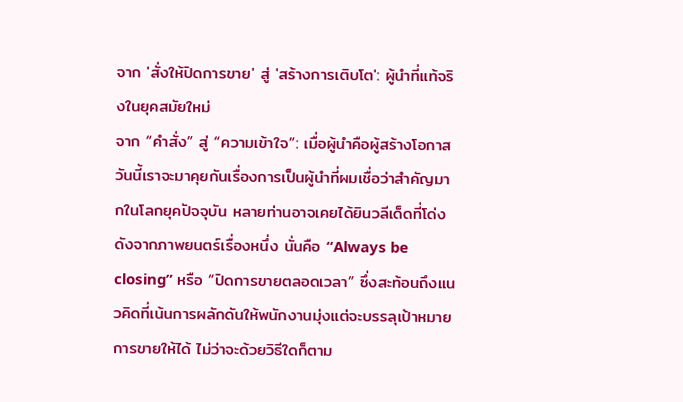จาก 'สั่งให้ปิดการขาย' สู่ 'สร้างการเติบโต': ผู้นำที่แท้จริงในยุคสมัยใหม่
จาก “คำสั่ง” สู่ “ความเข้าใจ”: เมื่อผู้นำคือผู้สร้างโอกาส
วันนี้เราจะมาคุยกันเรื่องการเป็นผู้นำที่ผมเชื่อว่าสำคัญมากในโลกยุคปัจจุบัน หลายท่านอาจเคยได้ยินวลีเด็ดที่โด่งดังจากภาพยนตร์เรื่องหนึ่ง นั่นคือ “Always be closing” หรือ “ปิดการขายตลอดเวลา” ซึ่งสะท้อนถึงแนวคิดที่เน้นการผลักดันให้พนักงานมุ่งแต่จะบรรลุเป้าหมายการขายให้ได้ ไม่ว่าจะด้วยวิธีใดก็ตาม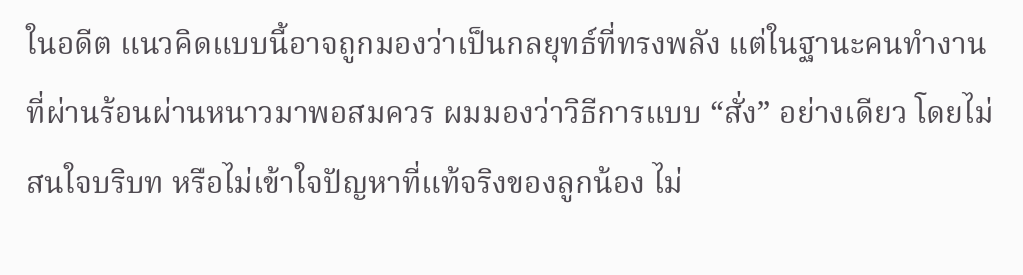ในอดีต แนวคิดแบบนี้อาจถูกมองว่าเป็นกลยุทธ์ที่ทรงพลัง แต่ในฐานะคนทำงานที่ผ่านร้อนผ่านหนาวมาพอสมควร ผมมองว่าวิธีการแบบ “สั่ง” อย่างเดียว โดยไม่สนใจบริบท หรือไม่เข้าใจปัญหาที่แท้จริงของลูกน้อง ไม่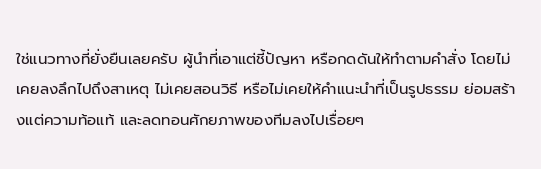ใช่แนวทางที่ยั่งยืนเลยครับ ผู้นำที่เอาแต่ชี้ปัญหา หรือกดดันให้ทำตามคำสั่ง โดยไม่เคยลงลึกไปถึงสาเหตุ ไม่เคยสอนวิธี หรือไม่เคยให้คำแนะนำที่เป็นรูปธรรม ย่อมสร้างแต่ความท้อแท้ และลดทอนศักยภาพของทีมลงไปเรื่อยๆ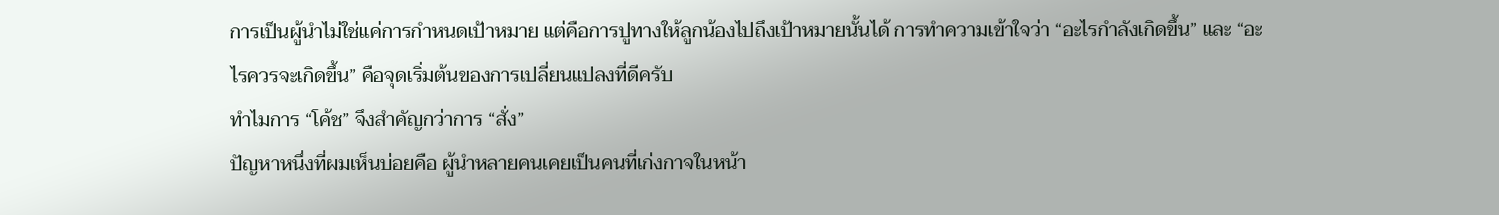การเป็นผู้นำไม่ใช่แค่การกำหนดเป้าหมาย แต่คือการปูทางให้ลูกน้องไปถึงเป้าหมายนั้นได้ การทำความเข้าใจว่า “อะไรกำลังเกิดขึ้น” และ “อะไรควรจะเกิดขึ้น” คือจุดเริ่มต้นของการเปลี่ยนแปลงที่ดีครับ
ทำไมการ “โค้ช” จึงสำคัญกว่าการ “สั่ง”
ปัญหาหนึ่งที่ผมเห็นบ่อยคือ ผู้นำหลายคนเคยเป็นคนที่เก่งกาจในหน้า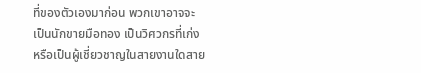ที่ของตัวเองมาก่อน พวกเขาอาจจะเป็นนักขายมือทอง เป็นวิศวกรที่เก่ง หรือเป็นผู้เชี่ยวชาญในสายงานใดสาย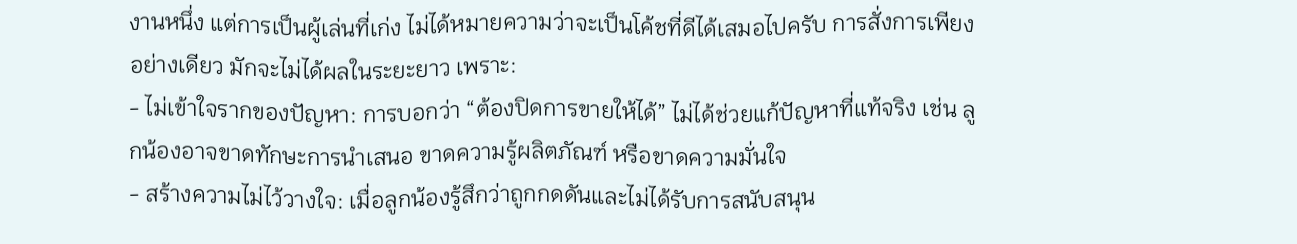งานหนึ่ง แต่การเป็นผู้เล่นที่เก่ง ไม่ได้หมายความว่าจะเป็นโค้ชที่ดีได้เสมอไปครับ การสั่งการเพียงอย่างเดียว มักจะไม่ได้ผลในระยะยาว เพราะ:
- ไม่เข้าใจรากของปัญหา: การบอกว่า “ต้องปิดการขายให้ได้” ไม่ได้ช่วยแก้ปัญหาที่แท้จริง เช่น ลูกน้องอาจขาดทักษะการนำเสนอ ขาดความรู้ผลิตภัณฑ์ หรือขาดความมั่นใจ
- สร้างความไม่ไว้วางใจ: เมื่อลูกน้องรู้สึกว่าถูกกดดันและไม่ได้รับการสนับสนุน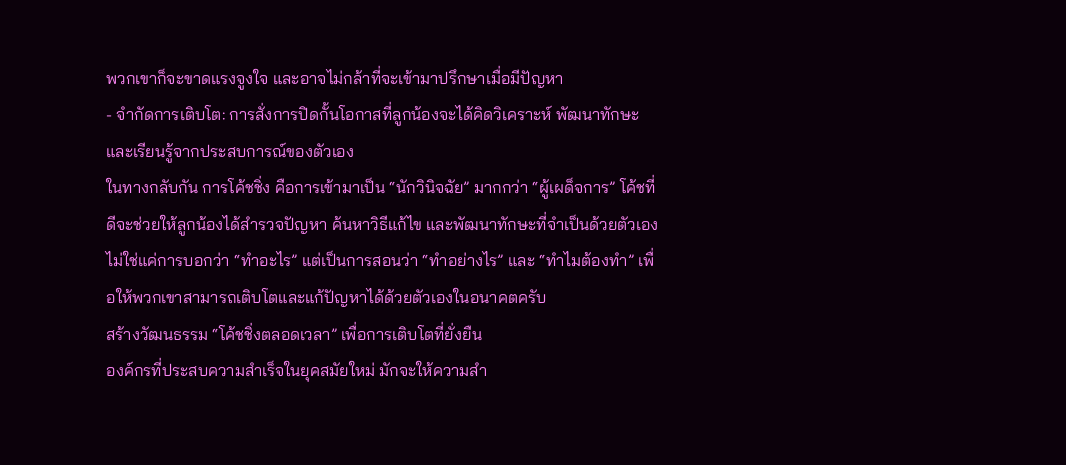พวกเขาก็จะขาดแรงจูงใจ และอาจไม่กล้าที่จะเข้ามาปรึกษาเมื่อมีปัญหา
- จำกัดการเติบโต: การสั่งการปิดกั้นโอกาสที่ลูกน้องจะได้คิดวิเคราะห์ พัฒนาทักษะ และเรียนรู้จากประสบการณ์ของตัวเอง
ในทางกลับกัน การโค้ชชิ่ง คือการเข้ามาเป็น “นักวินิจฉัย” มากกว่า “ผู้เผด็จการ” โค้ชที่ดีจะช่วยให้ลูกน้องได้สำรวจปัญหา ค้นหาวิธีแก้ไข และพัฒนาทักษะที่จำเป็นด้วยตัวเอง ไม่ใช่แค่การบอกว่า “ทำอะไร” แต่เป็นการสอนว่า “ทำอย่างไร” และ “ทำไมต้องทำ” เพื่อให้พวกเขาสามารถเติบโตและแก้ปัญหาได้ด้วยตัวเองในอนาคตครับ
สร้างวัฒนธรรม “โค้ชชิ่งตลอดเวลา” เพื่อการเติบโตที่ยั่งยืน
องค์กรที่ประสบความสำเร็จในยุคสมัยใหม่ มักจะให้ความสำ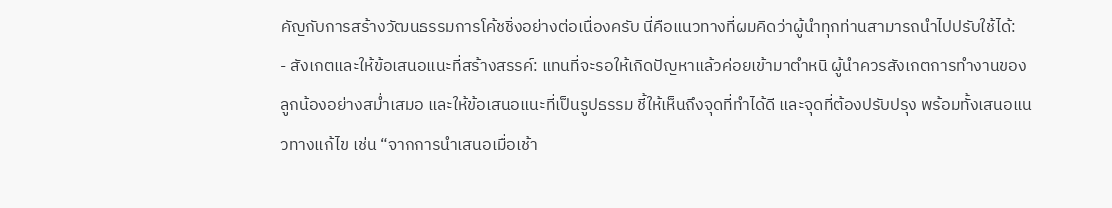คัญกับการสร้างวัฒนธรรมการโค้ชชิ่งอย่างต่อเนื่องครับ นี่คือแนวทางที่ผมคิดว่าผู้นำทุกท่านสามารถนำไปปรับใช้ได้:
- สังเกตและให้ข้อเสนอแนะที่สร้างสรรค์: แทนที่จะรอให้เกิดปัญหาแล้วค่อยเข้ามาตำหนิ ผู้นำควรสังเกตการทำงานของลูกน้องอย่างสม่ำเสมอ และให้ข้อเสนอแนะที่เป็นรูปธรรม ชี้ให้เห็นถึงจุดที่ทำได้ดี และจุดที่ต้องปรับปรุง พร้อมทั้งเสนอแนวทางแก้ไข เช่น “จากการนำเสนอเมื่อเช้า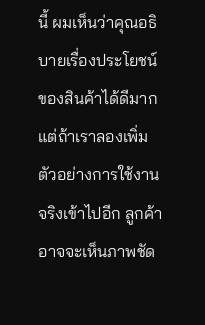นี้ ผมเห็นว่าคุณอธิบายเรื่องประโยชน์ของสินค้าได้ดีมาก แต่ถ้าเราลองเพิ่มตัวอย่างการใช้งานจริงเข้าไปอีก ลูกค้าอาจจะเห็นภาพชัด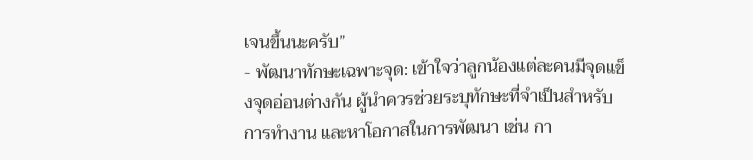เจนขึ้นนะครับ”
- พัฒนาทักษะเฉพาะจุด: เข้าใจว่าลูกน้องแต่ละคนมีจุดแข็งจุดอ่อนต่างกัน ผู้นำควรช่วยระบุทักษะที่จำเป็นสำหรับการทำงาน และหาโอกาสในการพัฒนา เช่น กา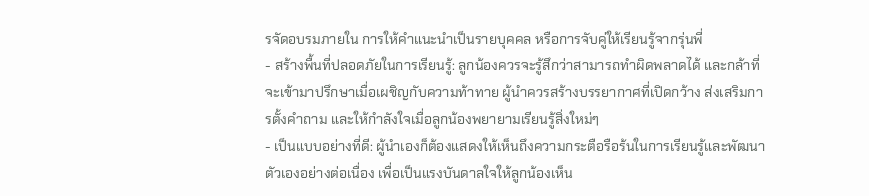รจัดอบรมภายใน การให้คำแนะนำเป็นรายบุคคล หรือการจับคู่ให้เรียนรู้จากรุ่นพี่
- สร้างพื้นที่ปลอดภัยในการเรียนรู้: ลูกน้องควรจะรู้สึกว่าสามารถทำผิดพลาดได้ และกล้าที่จะเข้ามาปรึกษาเมื่อเผชิญกับความท้าทาย ผู้นำควรสร้างบรรยากาศที่เปิดกว้าง ส่งเสริมการตั้งคำถาม และให้กำลังใจเมื่อลูกน้องพยายามเรียนรู้สิ่งใหม่ๆ
- เป็นแบบอย่างที่ดี: ผู้นำเองก็ต้องแสดงให้เห็นถึงความกระตือรือร้นในการเรียนรู้และพัฒนาตัวเองอย่างต่อเนื่อง เพื่อเป็นแรงบันดาลใจให้ลูกน้องเห็น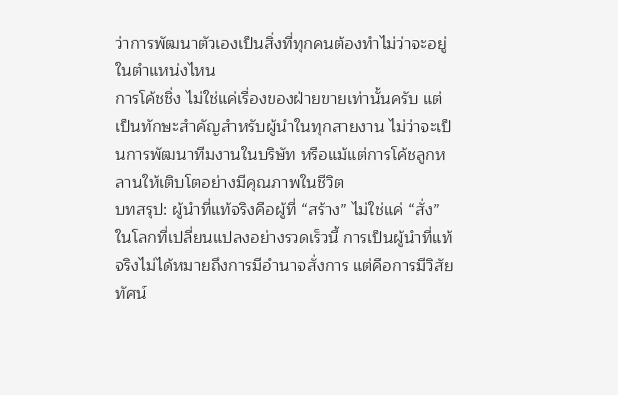ว่าการพัฒนาตัวเองเป็นสิ่งที่ทุกคนต้องทำไม่ว่าจะอยู่ในตำแหน่งไหน
การโค้ชชิ่ง ไม่ใช่แค่เรื่องของฝ่ายขายเท่านั้นครับ แต่เป็นทักษะสำคัญสำหรับผู้นำในทุกสายงาน ไม่ว่าจะเป็นการพัฒนาทีมงานในบริษัท หรือแม้แต่การโค้ชลูกหลานให้เติบโตอย่างมีคุณภาพในชีวิต
บทสรุป: ผู้นำที่แท้จริงคือผู้ที่ “สร้าง” ไม่ใช่แค่ “สั่ง”
ในโลกที่เปลี่ยนแปลงอย่างรวดเร็วนี้ การเป็นผู้นำที่แท้จริงไม่ได้หมายถึงการมีอำนาจสั่งการ แต่คือการมีวิสัยทัศน์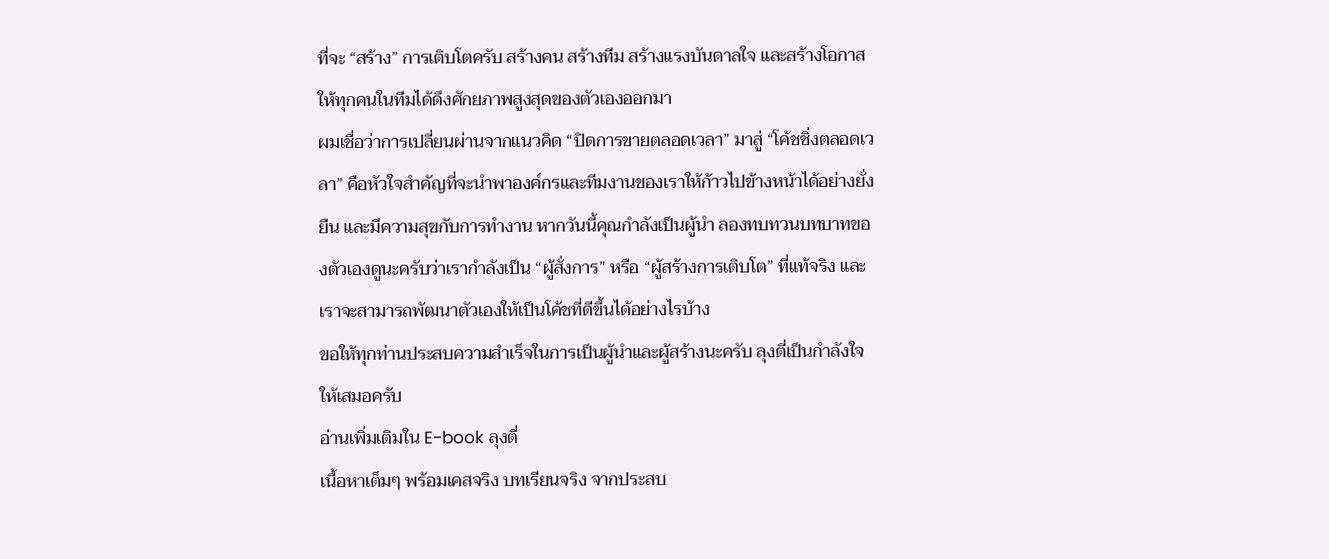ที่จะ “สร้าง” การเติบโตครับ สร้างคน สร้างทีม สร้างแรงบันดาลใจ และสร้างโอกาสให้ทุกคนในทีมได้ดึงศักยภาพสูงสุดของตัวเองออกมา
ผมเชื่อว่าการเปลี่ยนผ่านจากแนวคิด “ปิดการขายตลอดเวลา” มาสู่ “โค้ชชิ่งตลอดเวลา” คือหัวใจสำคัญที่จะนำพาองค์กรและทีมงานของเราให้ก้าวไปข้างหน้าได้อย่างยั่งยืน และมีความสุขกับการทำงาน หากวันนี้คุณกำลังเป็นผู้นำ ลองทบทวนบทบาทของตัวเองดูนะครับว่าเรากำลังเป็น “ผู้สั่งการ” หรือ “ผู้สร้างการเติบโต” ที่แท้จริง และเราจะสามารถพัฒนาตัวเองให้เป็นโค้ชที่ดีขึ้นได้อย่างไรบ้าง
ขอให้ทุกท่านประสบความสำเร็จในการเป็นผู้นำและผู้สร้างนะครับ ลุงตี่เป็นกำลังใจให้เสมอครับ
อ่านเพิ่มเติมใน E-book ลุงตี่
เนื้อหาเต็มๆ พร้อมเคสจริง บทเรียนจริง จากประสบ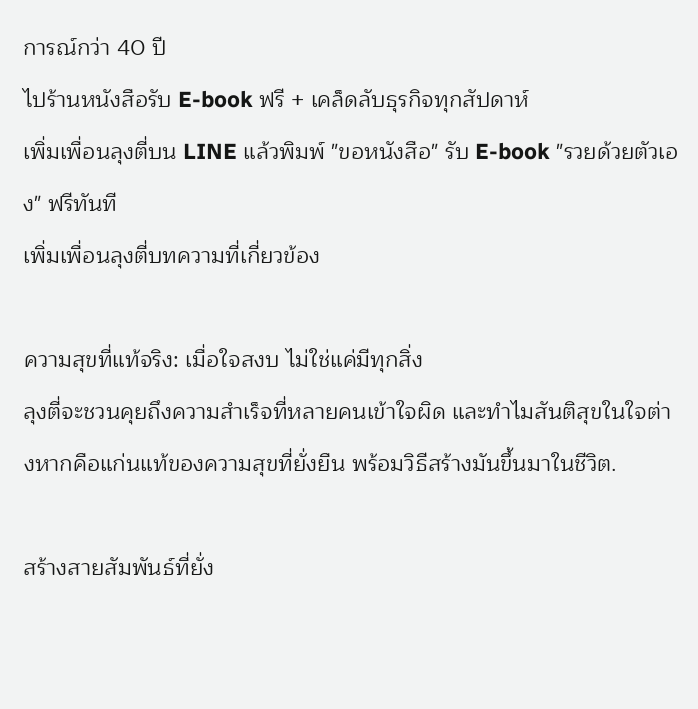การณ์กว่า 40 ปี
ไปร้านหนังสือรับ E-book ฟรี + เคล็ดลับธุรกิจทุกสัปดาห์
เพิ่มเพื่อนลุงตี่บน LINE แล้วพิมพ์ "ขอหนังสือ" รับ E-book "รวยด้วยตัวเอง" ฟรีทันที
เพิ่มเพื่อนลุงตี่บทความที่เกี่ยวข้อง

ความสุขที่แท้จริง: เมื่อใจสงบ ไม่ใช่แค่มีทุกสิ่ง
ลุงตี่จะชวนคุยถึงความสำเร็จที่หลายคนเข้าใจผิด และทำไมสันติสุขในใจต่างหากคือแก่นแท้ของความสุขที่ยั่งยืน พร้อมวิธีสร้างมันขึ้นมาในชีวิต.

สร้างสายสัมพันธ์ที่ยั่ง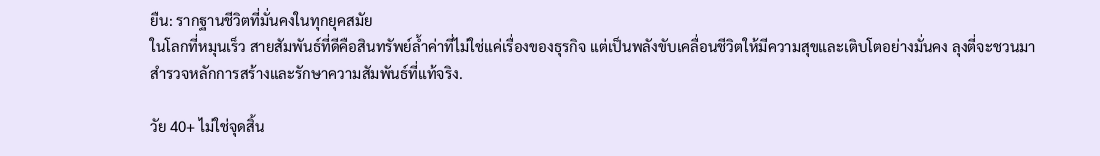ยืน: รากฐานชีวิตที่มั่นคงในทุกยุคสมัย
ในโลกที่หมุนเร็ว สายสัมพันธ์ที่ดีคือสินทรัพย์ล้ำค่าที่ไม่ใช่แค่เรื่องของธุรกิจ แต่เป็นพลังขับเคลื่อนชีวิตให้มีความสุขและเติบโตอย่างมั่นคง ลุงตี่จะชวนมาสำรวจหลักการสร้างและรักษาความสัมพันธ์ที่แท้จริง.

วัย 40+ ไม่ใช่จุดสิ้น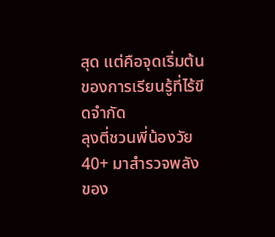สุด แต่คือจุดเริ่มต้นของการเรียนรู้ที่ไร้ขีดจำกัด
ลุงตี่ชวนพี่น้องวัย 40+ มาสำรวจพลังของ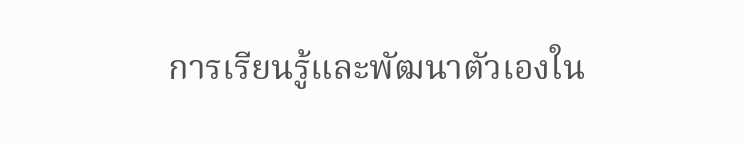การเรียนรู้และพัฒนาตัวเองใน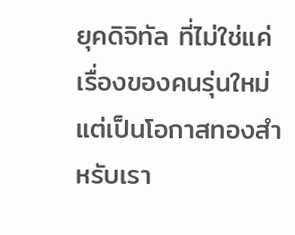ยุคดิจิทัล ที่ไม่ใช่แค่เรื่องของคนรุ่นใหม่ แต่เป็นโอกาสทองสำหรับเรา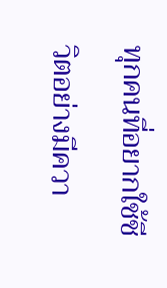ทุกคนที่อยากใช้ชีวิตอย่างมีควา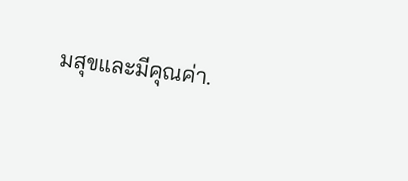มสุขและมีคุณค่า.